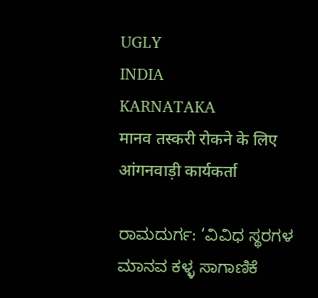UGLY
INDIA
KARNATAKA
मानव तस्करी रोकने के लिए आंगनवाड़ी कार्यकर्ता

ರಾಮದುರ್ಗ: ‘ವಿವಿಧ ಸ್ಥರಗಳ ಮಾನವ ಕಳ್ಳ ಸಾಗಾಣಿಕೆ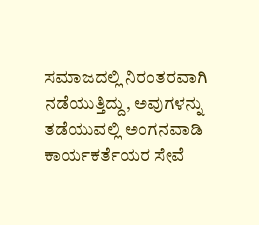ಸಮಾಜದಲ್ಲಿ ನಿರಂತರವಾಗಿ ನಡೆಯುತ್ತಿದ್ದು, ಅವುಗಳನ್ನು ತಡೆಯುವಲ್ಲಿ ಅಂಗನವಾಡಿ ಕಾರ್ಯಕರ್ತೆಯರ ಸೇವೆ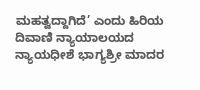ಮಹತ್ವದ್ದಾಗಿದೆ’ ಎಂದು ಹಿರಿಯ ದಿವಾಣಿ ನ್ಯಾಯಾಲಯದ ನ್ಯಾಯಧೀಶೆ ಭಾಗ್ಯಶ್ರೀ ಮಾದರ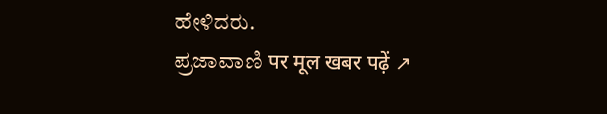ಹೇಳಿದರು.
ಪ್ರಜಾವಾಣಿ पर मूल खबर पढ़ें ↗